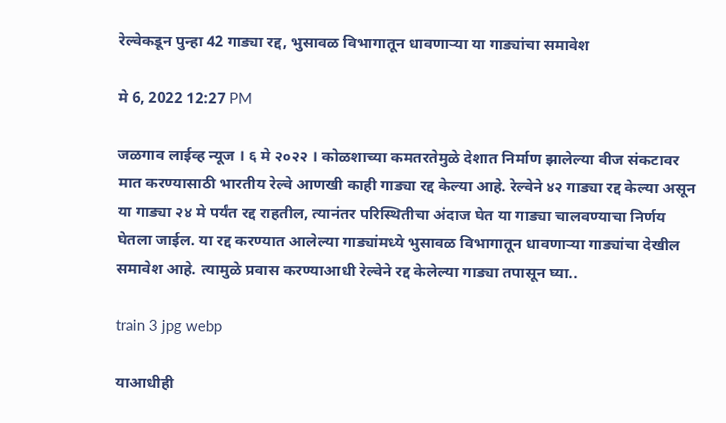रेल्वेकडून पुन्हा 42 गाड्या रद्द, भुसावळ विभागातून धावणाऱ्या या गाड्यांचा समावेश

मे 6, 2022 12:27 PM

जळगाव लाईव्ह न्यूज । ६ मे २०२२ । कोळशाच्या कमतरतेमुळे देशात निर्माण झालेल्या वीज संकटावर मात करण्यासाठी भारतीय रेल्वे आणखी काही गाड्या रद्द केल्या आहे. रेल्वेने ४२ गाड्या रद्द केल्या असून या गाड्या २४ मे पर्यंत रद्द राहतील, त्यानंतर परिस्थितीचा अंदाज घेत या गाड्या चालवण्याचा निर्णय घेतला जाईल. या रद्द करण्यात आलेल्या गाड्यांमध्ये भुसावळ विभागातून धावणाऱ्या गाड्यांचा देखील समावेश आहे. त्यामुळे प्रवास करण्याआधी रेल्वेने रद्द केलेल्या गाड्या तपासून घ्या..

train 3 jpg webp

याआधीही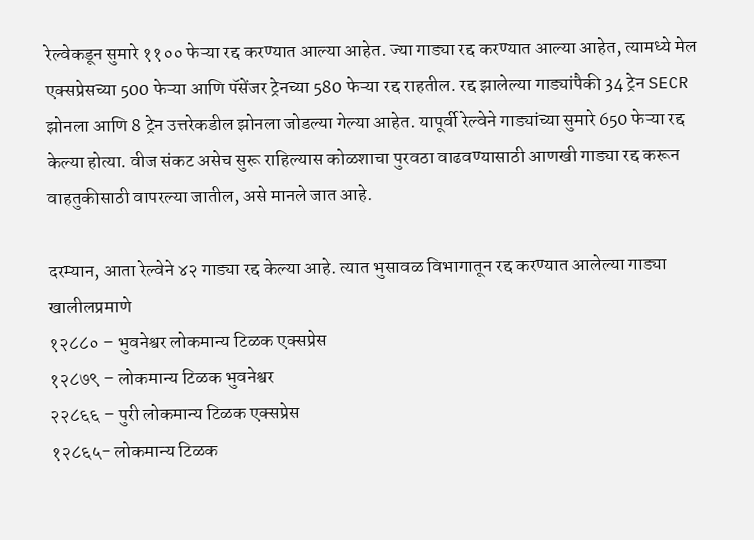रेल्वेकडून सुमारे ११०० फेऱ्या रद्द करण्यात आल्या आहेत. ज्या गाड्या रद्द करण्यात आल्या आहेत, त्यामध्ये मेल एक्सप्रेसच्या 500 फेऱ्या आणि पॅसेंजर ट्रेनच्या 580 फेऱ्या रद्द राहतील. रद्द झालेल्या गाड्यांपैकी 34 ट्रेन SECR झोनला आणि 8 ट्रेन उत्तरेकडील झोनला जोडल्या गेल्या आहेत. यापूर्वी रेल्वेने गाड्यांच्या सुमारे 650 फेऱ्या रद्द केल्या होत्या. वीज संकट असेच सुरू राहिल्यास कोळशाचा पुरवठा वाढवण्यासाठी आणखी गाड्या रद्द करून वाहतुकीसाठी वापरल्या जातील, असे मानले जात आहे.

दरम्यान, आता रेल्वेने ४२ गाड्या रद्द केल्या आहे. त्यात भुसावळ विभागातून रद्द करण्यात आलेल्या गाड्या खालीलप्रमाणे
१२८८० – भुवनेश्वर लोकमान्य टिळक एक्सप्रेस
१२८७९ – लोकमान्य टिळक भुवनेश्वर
२२८६६ – पुरी लोकमान्य टिळक एक्सप्रेस
१२८६५- लोकमान्य टिळक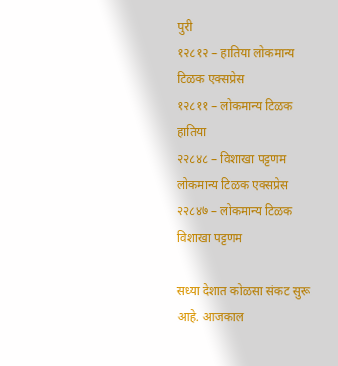पुरी
१२८१२ – हातिया लोकमान्य टिळक एक्सप्रेस
१२८११ – लोकमान्य टिळक हातिया
२२८४८ – विशाखा पट्टणम लोकमान्य टिळक एक्सप्रेस
२२८४७ – लोकमान्य टिळक विशाखा पट्टणम

सध्या देशात कोळसा संकट सुरू आहे. आजकाल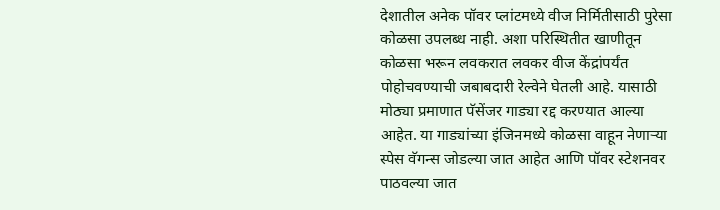देशातील अनेक पॉवर प्लांटमध्ये वीज निर्मितीसाठी पुरेसा कोळसा उपलब्ध नाही. अशा परिस्थितीत खाणीतून कोळसा भरून लवकरात लवकर वीज केंद्रांपर्यंत पोहोचवण्याची जबाबदारी रेल्वेने घेतली आहे. यासाठी मोठ्या प्रमाणात पॅसेंजर गाड्या रद्द करण्यात आल्या आहेत. या गाड्यांच्या इंजिनमध्ये कोळसा वाहून नेणाऱ्या स्पेस वॅगन्स जोडल्या जात आहेत आणि पॉवर स्टेशनवर पाठवल्या जात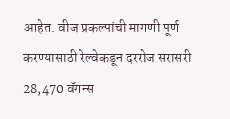आहेत. वीज प्रकल्पांची मागणी पूर्ण करण्यासाठी रेल्वेकडून दररोज सरासरी 28,470 वॅगन्स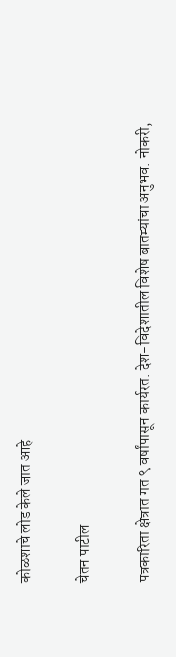कोळशाचे लोड केले जात आहे

चेतन पाटील

पत्रकारिता क्षेत्रात गत ९ वर्षांपासून कार्यरत. देश-विदेशातील विशेष बातम्यांचा अनुभव. नोकरी,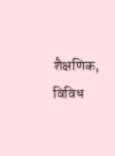शैक्षणिक, विविध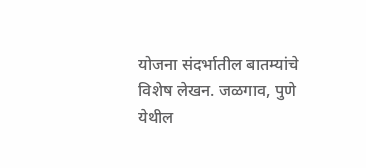योजना संदर्भातील बातम्यांचे विशेष लेखन. जळगाव, पुणे येथील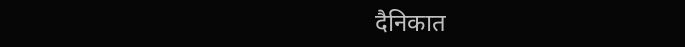दैनिकात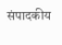संपादकीय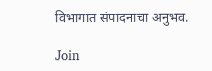विभागात संपादनाचा अनुभव.

Join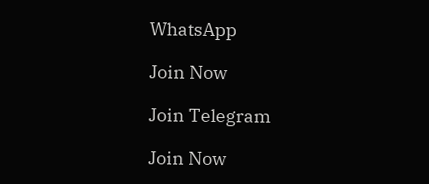WhatsApp

Join Now

Join Telegram

Join Now